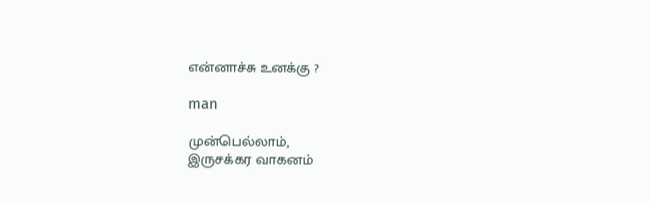என்னாச்சு உனக்கு ?

man

முன்பெல்லாம்,
இருசக்கர வாகனம்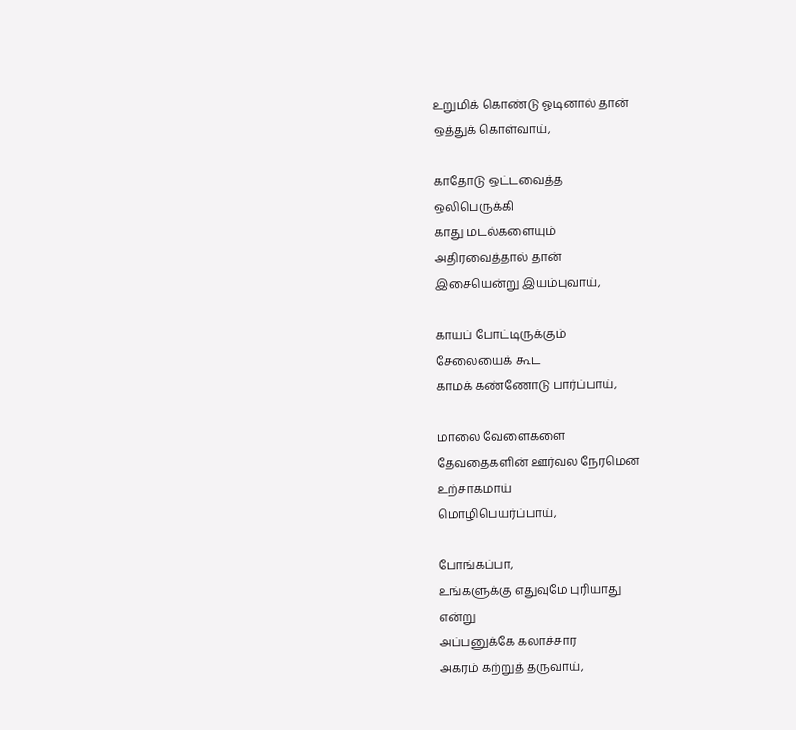உறுமிக் கொண்டு ஓடினால் தான்
ஒத்துக் கொள்வாய்,

காதோடு ஒட்டவைத்த
ஒலிபெருக்கி
காது மடல்களையும்
அதிரவைத்தால் தான்
இசையென்று இயம்புவாய்,

காயப் போட்டிருக்கும்
சேலையைக் கூட
காமக் கண்ணோடு பார்ப்பாய்,

மாலை வேளைகளை
தேவதைகளின் ஊர்வல நேரமென
உற்சாகமாய்
மொழிபெயர்ப்பாய்,

போங்கப்பா,
உங்களுக்கு எதுவுமே புரியாது
என்று
அப்பனுக்கே கலாச்சார
அகரம் கற்றுத் தருவாய்,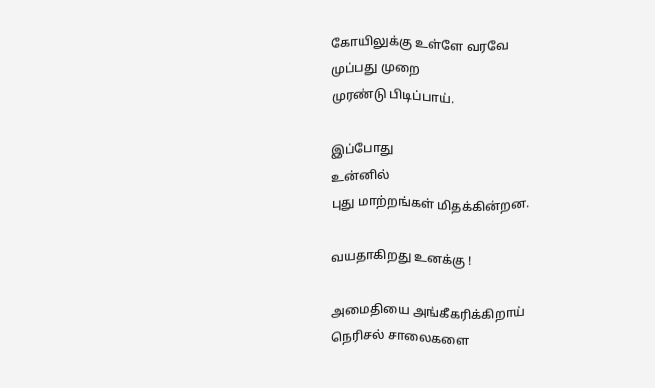கோயிலுக்கு உள்ளே வரவே
முப்பது முறை
முரண்டு பிடிப்பாய்.

இப்போது
உன்னில்
புது மாற்றங்கள் மிதக்கின்றன.

வயதாகிறது உனக்கு !

அமைதியை அங்கீகரிக்கிறாய்
நெரிசல் சாலைகளை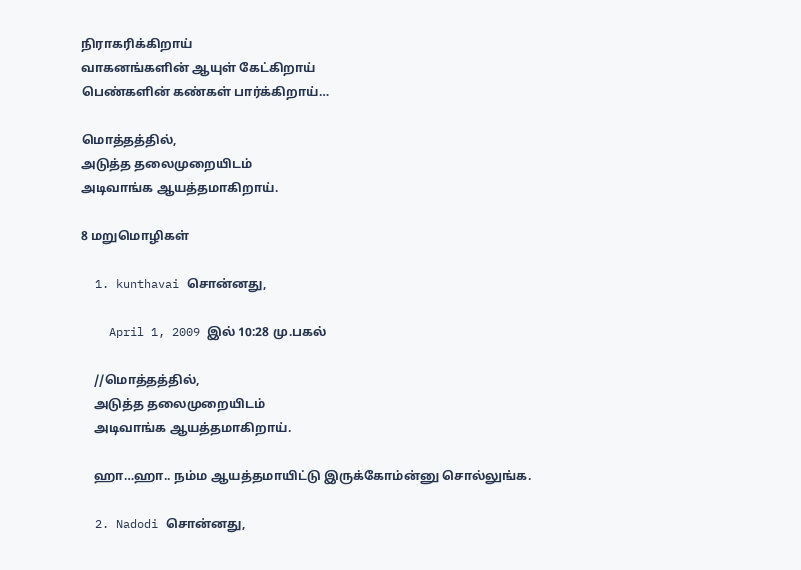நிராகரிக்கிறாய்
வாகனங்களின் ஆயுள் கேட்கிறாய்
பெண்களின் கண்கள் பார்க்கிறாய்…

மொத்தத்தில்,
அடுத்த தலைமுறையிடம்
அடிவாங்க ஆயத்தமாகிறாய்.

8 மறுமொழிகள்

  1. kunthavai சொன்னது,

    April 1, 2009 இல் 10:28 மு.பகல்

    //மொத்தத்தில்,
    அடுத்த தலைமுறையிடம்
    அடிவாங்க ஆயத்தமாகிறாய்.

    ஹா…ஹா.. நம்ம ஆயத்தமாயிட்டு இருக்கோம்ன்னு சொல்லுங்க.

  2. Nadodi சொன்னது,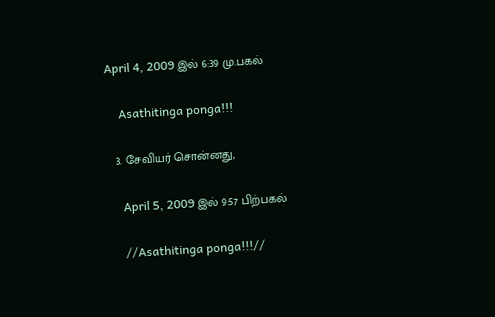April 4, 2009 இல் 6:39 மு.பகல்

    Asathitinga ponga!!!

  3. சேவியர் சொன்னது,

    April 5, 2009 இல் 9:57 பிற்பகல்

    //Asathitinga ponga!!!//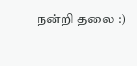நன்றி தலை :)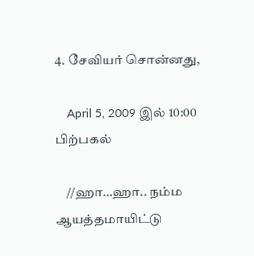4. சேவியர் சொன்னது,

    April 5, 2009 இல் 10:00 பிற்பகல்

    //ஹா…ஹா.. நம்ம ஆயத்தமாயிட்டு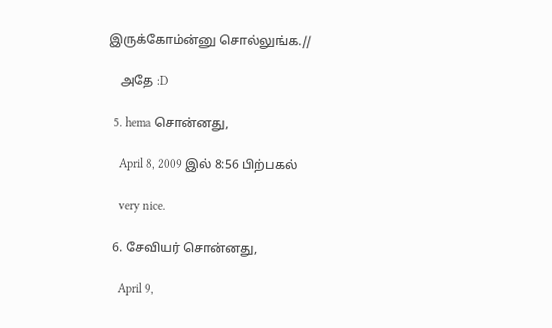இருக்கோம்ன்னு சொல்லுங்க.//

    அதே :D

  5. hema சொன்னது,

    April 8, 2009 இல் 8:56 பிற்பகல்

    very nice.

  6. சேவியர் சொன்னது,

    April 9,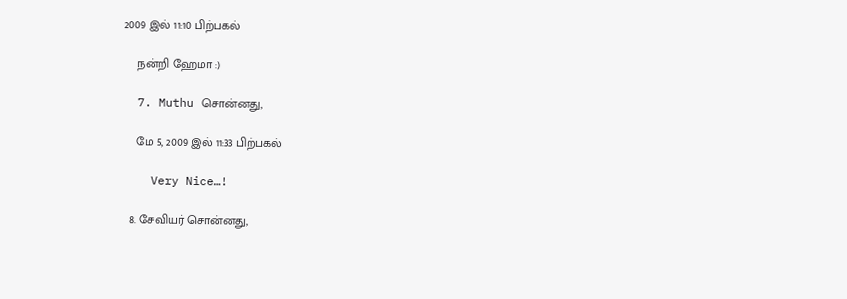2009 இல் 11:10 பிற்பகல்

    நன்றி ஹேமா :)

  7. Muthu சொன்னது,

    மே 5, 2009 இல் 11:33 பிற்பகல்

    Very Nice…!

  8. சேவியர் சொன்னது,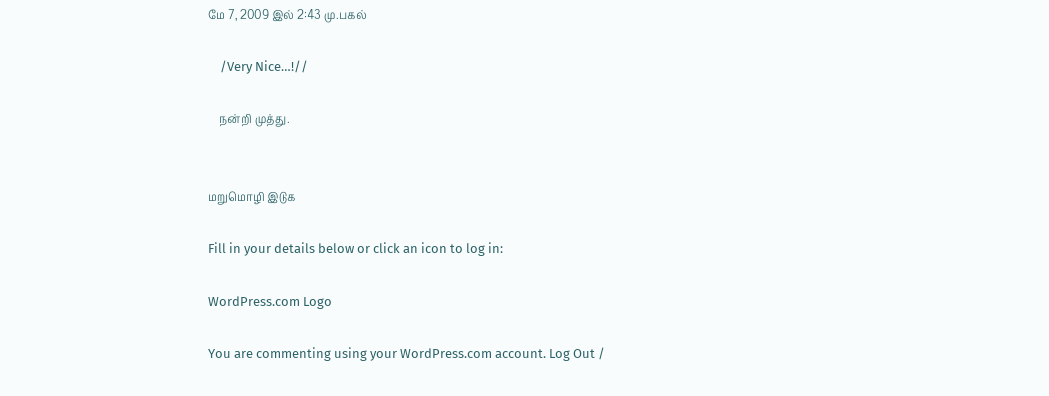மே 7, 2009 இல் 2:43 மு.பகல்

    /Very Nice…!//

    நன்றி முத்து.


மறுமொழி இடுக

Fill in your details below or click an icon to log in:

WordPress.com Logo

You are commenting using your WordPress.com account. Log Out /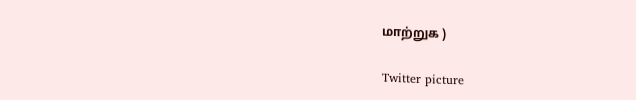மாற்றுக )

Twitter picture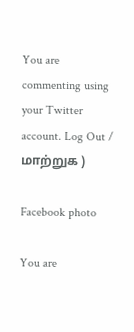You are commenting using your Twitter account. Log Out / மாற்றுக )

Facebook photo

You are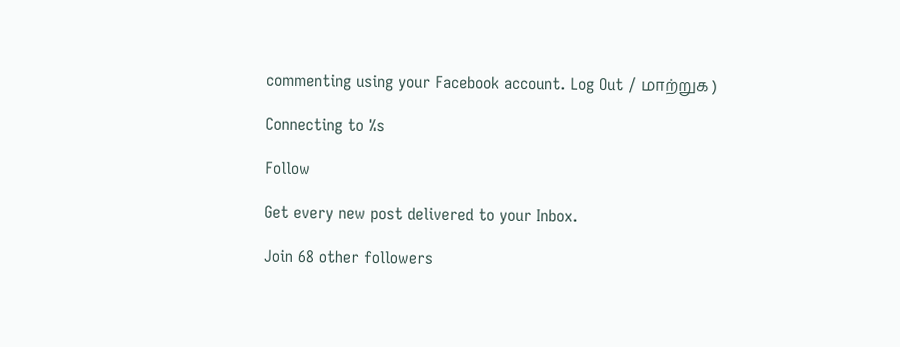commenting using your Facebook account. Log Out / மாற்றுக )

Connecting to %s

Follow

Get every new post delivered to your Inbox.

Join 68 other followers